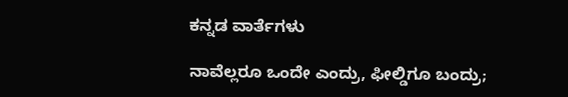ಕನ್ನಡ ವಾರ್ತೆಗಳು

ನಾವೆಲ್ಲರೂ ಒಂದೇ ಎಂದ್ರು, ಫೀಲ್ಡಿಗೂ ಬಂದ್ರು;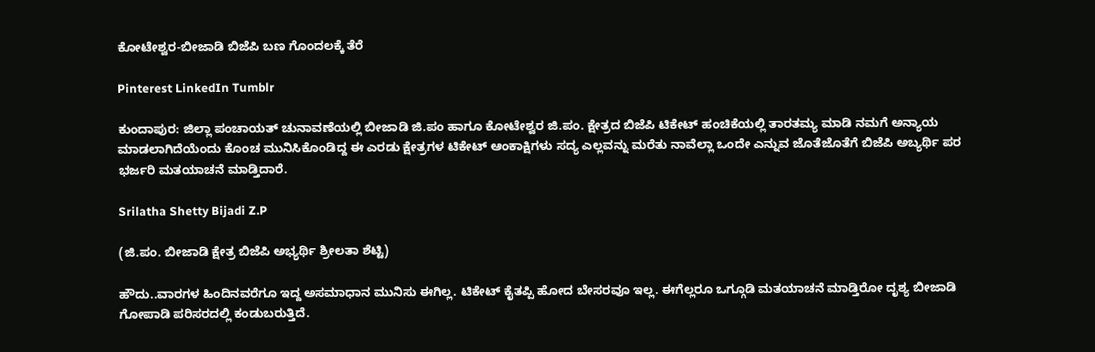ಕೋಟೇಶ್ವರ-ಬೀಜಾಡಿ ಬಿಜೆಪಿ ಬಣ ಗೊಂದಲಕ್ಕೆ ತೆರೆ

Pinterest LinkedIn Tumblr

ಕುಂದಾಪುರ: ಜಿಲ್ಲಾ ಪಂಚಾಯತ್ ಚುನಾವಣೆಯಲ್ಲಿ ಬೀಜಾಡಿ ಜಿ.ಪಂ ಹಾಗೂ ಕೋಟೇಶ್ವರ ಜಿ.ಪಂ. ಕ್ಷೇತ್ರದ ಬಿಜೆಪಿ ಟಿಕೇಟ್ ಹಂಚಿಕೆಯಲ್ಲಿ ತಾರತಮ್ಯ ಮಾಡಿ ನಮಗೆ ಅನ್ಯಾಯ ಮಾಡಲಾಗಿದೆಯೆಂದು ಕೊಂಚ ಮುನಿಸಿಕೊಂಡಿದ್ದ ಈ ಎರಡು ಕ್ಷೇತ್ರಗಳ ಟಿಕೇಟ್ ಆಂಕಾಕ್ಷಿಗಳು ಸದ್ಯ ಎಲ್ಲವನ್ನು ಮರೆತು ನಾವೆಲ್ಲಾ ಒಂದೇ ಎನ್ನುವ ಜೊತೆಜೊತೆಗೆ ಬಿಜೆಪಿ ಅಬ್ಯರ್ಥಿ ಪರ ಭರ್ಜರಿ ಮತಯಾಚನೆ ಮಾಡ್ತಿದಾರೆ.

Srilatha Shetty Bijadi Z.P

(ಜಿ.ಪಂ. ಬೀಜಾಡಿ ಕ್ಷೇತ್ರ ಬಿಜೆಪಿ ಅಭ್ಯರ್ಥಿ ಶ್ರೀಲತಾ ಶೆಟ್ಟಿ)

ಹೌದು..ವಾರಗಳ ಹಿಂದಿನವರೆಗೂ ಇದ್ದ ಅಸಮಾಧಾನ ಮುನಿಸು ಈಗಿಲ್ಲ. ಟಿಕೇಟ್ ಕೈತಪ್ಪಿ ಹೋದ ಬೇಸರವೂ ಇಲ್ಲ. ಈಗೆಲ್ಲರೂ ಒಗ್ಗೂಡಿ ಮತಯಾಚನೆ ಮಾಡ್ತಿರೋ ದೃಶ್ಯ ಬೀಜಾಡಿ ಗೋಪಾಡಿ ಪರಿಸರದಲ್ಲಿ ಕಂಡುಬರುತ್ತಿದೆ.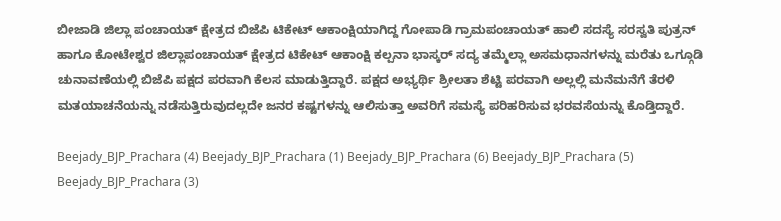ಬೀಜಾಡಿ ಜಿಲ್ಲಾ ಪಂಚಾಯತ್ ಕ್ಷೇತ್ರದ ಬಿಜೆಪಿ ಟಿಕೇಟ್ ಆಕಾಂಕ್ಷಿಯಾಗಿದ್ದ ಗೋಪಾಡಿ ಗ್ರಾಮಪಂಚಾಯತ್ ಹಾಲಿ ಸದಸ್ಯೆ ಸರಸ್ವತಿ ಪುತ್ರನ್ ಹಾಗೂ ಕೋಟೇಶ್ವರ ಜಿಲ್ಲಾಪಂಚಾಯತ್ ಕ್ಷೇತ್ರದ ಟಿಕೇಟ್ ಆಕಾಂಕ್ಷಿ ಕಲ್ಪನಾ ಭಾಸ್ಕರ್ ಸದ್ಯ ತಮ್ಮೆಲ್ಲಾ ಅಸಮಧಾನಗಳನ್ನು ಮರೆತು ಒಗ್ಗೂಡಿ ಚುನಾವಣೆಯಲ್ಲಿ ಬಿಜೆಪಿ ಪಕ್ಷದ ಪರವಾಗಿ ಕೆಲಸ ಮಾಡುತ್ತಿದ್ದಾರೆ. ಪಕ್ಷದ ಅಭ್ಯರ್ಥಿ ಶ್ರೀಲತಾ ಶೆಟ್ಟಿ ಪರವಾಗಿ ಅಲ್ಲಲ್ಲಿ ಮನೆಮನೆಗೆ ತೆರಳಿ ಮತಯಾಚನೆಯನ್ನು ನಡೆಸುತ್ತಿರುವುದಲ್ಲದೇ ಜನರ ಕಷ್ಟಗಳನ್ನು ಆಲಿಸುತ್ತಾ ಅವರಿಗೆ ಸಮಸ್ಯೆ ಪರಿಹರಿಸುವ ಭರವಸೆಯನ್ನು ಕೊಡ್ತಿದ್ದಾರೆ.

Beejady_BJP_Prachara (4) Beejady_BJP_Prachara (1) Beejady_BJP_Prachara (6) Beejady_BJP_Prachara (5) Beejady_BJP_Prachara (3)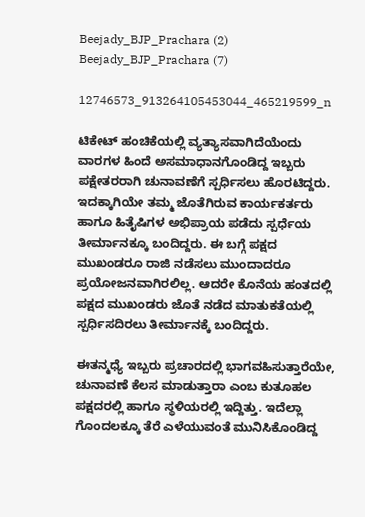Beejady_BJP_Prachara (2) Beejady_BJP_Prachara (7)

12746573_913264105453044_465219599_n

ಟಿಕೇಟ್ ಹಂಚಿಕೆಯಲ್ಲಿ ವ್ಯತ್ಯಾಸವಾಗಿದೆಯೆಂದು ವಾರಗಳ ಹಿಂದೆ ಅಸಮಾಧಾನಗೊಂಡಿದ್ದ ಇಬ್ಬರು ಪಕ್ಷೇತರರಾಗಿ ಚುನಾವಣೆಗೆ ಸ್ಪರ್ಧಿಸಲು ಹೊರಟಿದ್ದರು. ಇದಕ್ಕಾಗಿಯೇ ತಮ್ಮ ಜೊತೆಗಿರುವ ಕಾರ್ಯಕರ್ತರು ಹಾಗೂ ಹಿತೈಷಿಗಳ ಅಭಿಪ್ರಾಯ ಪಡೆದು ಸ್ಪರ್ಧೆಯ ತೀರ್ಮಾನಕ್ಕೂ ಬಂದಿದ್ದರು. ಈ ಬಗ್ಗೆ ಪಕ್ಷದ ಮುಖಂಡರೂ ರಾಜಿ ನಡೆಸಲು ಮುಂದಾದರೂ ಪ್ರಯೋಜನವಾಗಿರಲಿಲ್ಲ. ಆದರೇ ಕೊನೆಯ ಹಂತದಲ್ಲಿ ಪಕ್ಷದ ಮುಖಂಡರು ಜೊತೆ ನಡೆದ ಮಾತುಕತೆಯಲ್ಲಿ ಸ್ಪರ್ಧಿಸದಿರಲು ತೀರ್ಮಾನಕ್ಕೆ ಬಂದಿದ್ದರು.

ಈತನ್ಮಧ್ಯೆ ಇಬ್ಬರು ಪ್ರಚಾರದಲ್ಲಿ ಭಾಗವಹಿಸುತ್ತಾರೆಯೇ, ಚುನಾವಣೆ ಕೆಲಸ ಮಾಡುತ್ತಾರಾ ಎಂಬ ಕುತೂಹಲ ಪಕ್ಷದರಲ್ಲಿ ಹಾಗೂ ಸ್ಥಳಿಯರಲ್ಲಿ ಇದ್ದಿತ್ತು. ಇದೆಲ್ಲಾ ಗೊಂದಲಕ್ಕೂ ತೆರೆ ಎಳೆಯುವಂತೆ ಮುನಿಸಿಕೊಂಡಿದ್ದ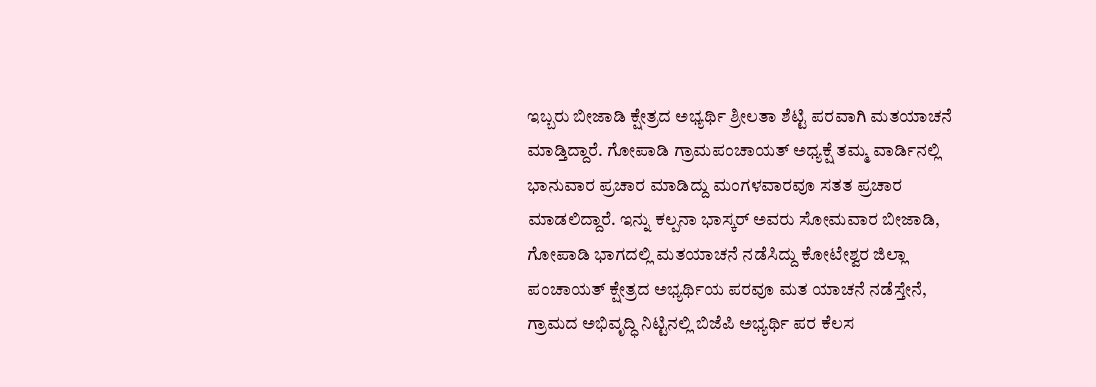ಇಬ್ಬರು ಬೀಜಾಡಿ ಕ್ಷೇತ್ರದ ಅಭ್ಯರ್ಥಿ ಶ್ರೀಲತಾ ಶೆಟ್ಟಿ ಪರವಾಗಿ ಮತಯಾಚನೆ ಮಾಡ್ತಿದ್ದಾರೆ. ಗೋಪಾಡಿ ಗ್ರಾಮಪಂಚಾಯತ್ ಅಧ್ಯಕ್ಷೆ ತಮ್ಮ ವಾರ್ಡಿನಲ್ಲಿ ಭಾನುವಾರ ಪ್ರಚಾರ ಮಾಡಿದ್ದು ಮಂಗಳವಾರವೂ ಸತತ ಪ್ರಚಾರ ಮಾಡಲಿದ್ದಾರೆ. ಇನ್ನು ಕಲ್ಪನಾ ಭಾಸ್ಕರ್ ಅವರು ಸೋಮವಾರ ಬೀಜಾಡಿ, ಗೋಪಾಡಿ ಭಾಗದಲ್ಲಿ ಮತಯಾಚನೆ ನಡೆಸಿದ್ದು ಕೋಟೇಶ್ವರ ಜಿಲ್ಲಾ ಪಂಚಾಯತ್ ಕ್ಷೇತ್ರದ ಅಭ್ಯರ್ಥಿಯ ಪರವೂ ಮತ ಯಾಚನೆ ನಡೆಸ್ತೇನೆ, ಗ್ರಾಮದ ಅಭಿವೃದ್ಧಿ ನಿಟ್ಟಿನಲ್ಲಿ ಬಿಜೆಪಿ ಅಭ್ಯರ್ಥಿ ಪರ ಕೆಲಸ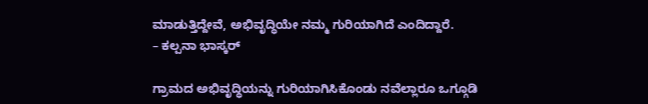ಮಾಡುತ್ತಿದ್ದೇವೆ, ಅಭಿವೃದ್ಧಿಯೇ ನಮ್ಮ ಗುರಿಯಾಗಿದೆ ಎಂದಿದ್ದಾರೆ.
– ಕಲ್ಪನಾ ಭಾಸ್ಕರ್

ಗ್ರಾಮದ ಅಭಿವೃದ್ಧಿಯನ್ನು ಗುರಿಯಾಗಿಸಿಕೊಂಡು ನವೆಲ್ಲಾರೂ ಒಗ್ಗೂಡಿ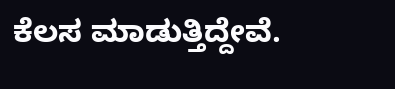ಕೆಲಸ ಮಾಡುತ್ತಿದ್ದೇವೆ.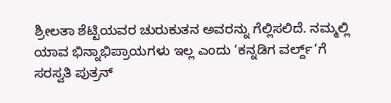ಶ್ರೀಲತಾ ಶೆಟ್ಟಿಯವರ ಚುರುಕುತನ ಅವರನ್ನು ಗೆಲ್ಲಿಸಲಿದೆ. ನಮ್ಮಲ್ಲಿ ಯಾವ ಭಿನ್ನಾಭಿಪ್ರಾಯಗಳು ಇಲ್ಲ ಎಂದು ‘ಕನ್ನಡಿಗ ವರ್ಲ್ದ್’ಗೆ ಸರಸ್ವತಿ ಪುತ್ರನ್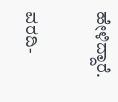ಹೇಳಿದ್ದಾರೆ.

ವರದಿ-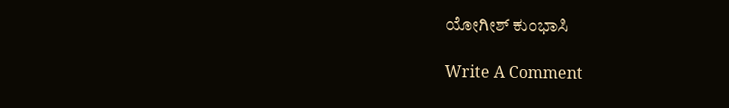ಯೋಗೀಶ್ ಕುಂಭಾಸಿ

Write A Comment